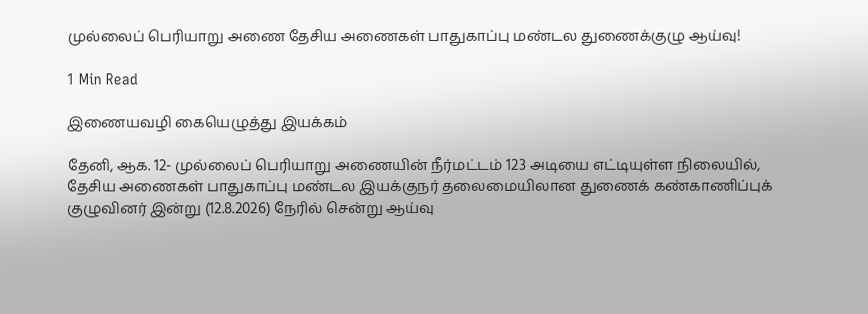முல்லைப் பெரியாறு அணை தேசிய அணைகள் பாதுகாப்பு மண்டல துணைக்குழு ஆய்வு!

1 Min Read

இணையவழி கையெழுத்து இயக்கம்

தேனி, ஆக. 12- முல்லைப் பெரியாறு அணையின் நீர்மட்டம் 123 அடியை எட்டியுள்ள நிலையில், தேசிய அணைகள் பாதுகாப்பு மண்டல இயக்குநர் தலைமையிலான துணைக் கண்காணிப்புக் குழுவினர் இன்று (12.8.2026) நேரில் சென்று ஆய்வு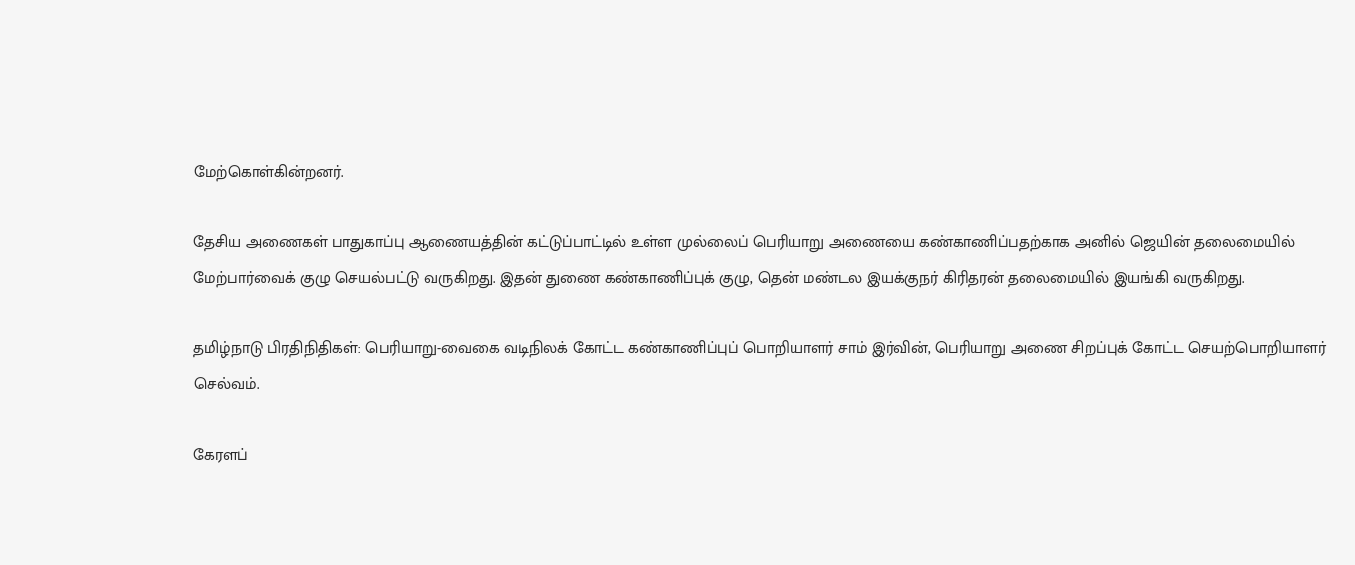மேற்கொள்கின்றனர்.

தேசிய அணைகள் பாதுகாப்பு ஆணையத்தின் கட்டுப்பாட்டில் உள்ள முல்லைப் பெரியாறு அணையை கண்காணிப்பதற்காக அனில் ஜெயின் தலைமையில் மேற்பார்வைக் குழு செயல்பட்டு வருகிறது. இதன் துணை கண்காணிப்புக் குழு, தென் மண்டல இயக்குநர் கிரிதரன் தலைமையில் இயங்கி வருகிறது.

தமிழ்நாடு பிரதிநிதிகள்: பெரியாறு-வைகை வடிநிலக் கோட்ட கண்காணிப்புப் பொறியாளர் சாம் இர்வின், பெரியாறு அணை சிறப்புக் கோட்ட செயற்பொறியாளர் செல்வம்.

கேரளப்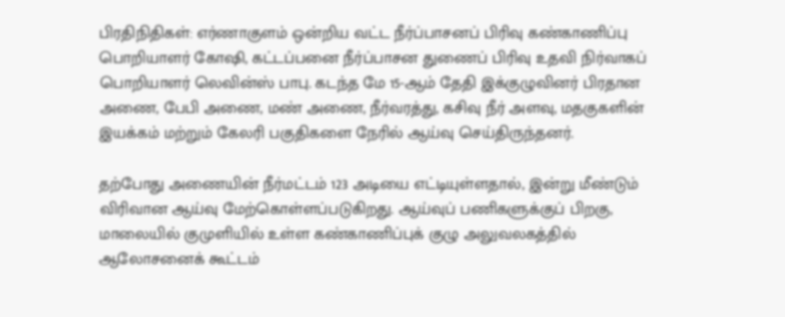பிரதிநிதிகள்: எர்ணாகுளம் ஒன்றிய வட்ட நீர்ப்பாசனப் பிரிவு கண்காணிப்பு பொறியாளர் கோஷி, கட்டப்பனை நீர்ப்பாசன துணைப் பிரிவு உதவி நிர்வாகப் பொறியாளர் லெவின்ஸ் பாபு. கடந்த மே 15-ஆம் தேதி இக்குழுவினர் பிரதான அணை, பேபி அணை, மண் அணை, நீர்வரத்து, கசிவு நீர் அளவு, மதகுகளின் இயக்கம் மற்றும் கேலரி பகுதிகளை நேரில் ஆய்வு செய்திருந்தனர்.

தற்போது அணையின் நீர்மட்டம் 123 அடியை எட்டியுள்ளதால், இன்று மீண்டும் விரிவான ஆய்வு மேற்கொள்ளப்படுகிறது. ஆய்வுப் பணிகளுக்குப் பிறகு, மாலையில் குமுளியில் உள்ள கண்காணிப்புக் குழு அலுவலகத்தில் ஆலோசனைக் கூட்டம்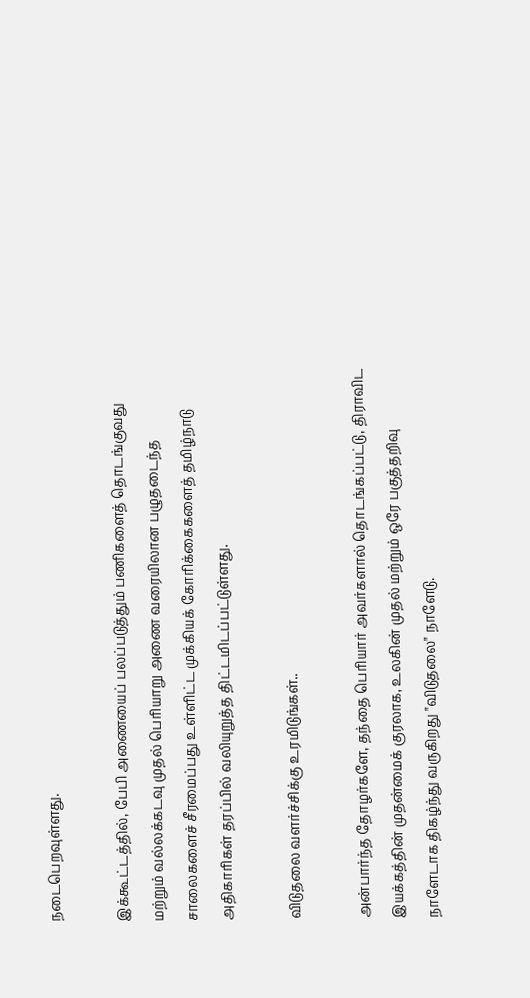நடைபெறவுள்ளது.

இக்கூட்டத்தில், பேபி அணையைப் பலப்படுத்தும் பணிகளைத் தொடங்குவது மற்றும் வல்லக்கடவு முதல் பெரியாறு அணை வரையிலான பழுதடைந்த சாலைகளைச் சீரமைப்பது உள்ளிட்ட முக்கியக் கோரிக்கைகளைத் தமிழ்நாடு அதிகாரிகள் தரப்பில் வலியுறுத்த திட்டமிடப்பட்டுள்ளது.

விடுதலை வளர்ச்சிக்கு உரமிடுங்கள்..

அன்பார்ந்த தோழர்களே, தந்தை பெரியார் அவர்களால் தொடங்கப்பட்டு, திராவிட இயக்கத்தின் முதன்மைக் குரலாக, உலகின் முதல் மற்றும் ஒரே பகுத்தறிவு நாளேடாக திகழ்ந்து வருகிறது "விடுதலை" நாளேடு.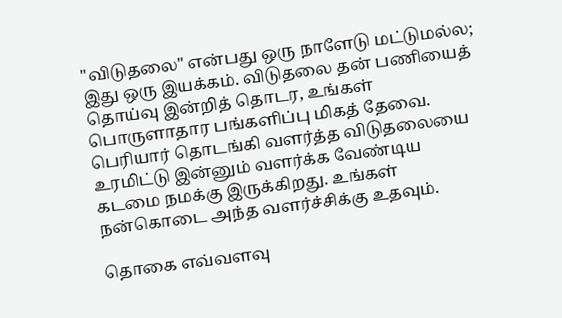"விடுதலை" என்பது ஒரு நாளேடு மட்டுமல்ல; இது ஒரு இயக்கம். விடுதலை தன் பணியைத் தொய்வு இன்றித் தொடர, உங்கள் பொருளாதார பங்களிப்பு மிகத் தேவை. பெரியார் தொடங்கி வளர்த்த விடுதலையை உரமிட்டு இன்னும் வளர்க்க வேண்டிய கடமை நமக்கு இருக்கிறது. உங்கள் நன்கொடை அந்த வளர்ச்சிக்கு உதவும்.

தொகை எவ்வளவு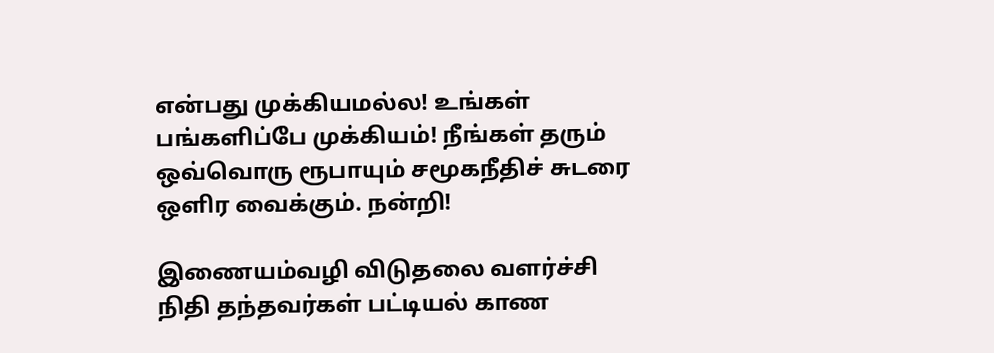என்பது முக்கியமல்ல! உங்கள் பங்களிப்பே முக்கியம்! நீங்கள் தரும் ஒவ்வொரு ரூபாயும் சமூகநீதிச் சுடரை ஒளிர வைக்கும். நன்றி!

இணையம்வழி விடுதலை வளர்ச்சி நிதி தந்தவர்கள் பட்டியல் காண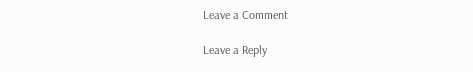Leave a Comment

Leave a Reply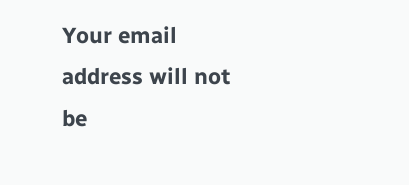Your email address will not be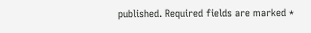published. Required fields are marked *